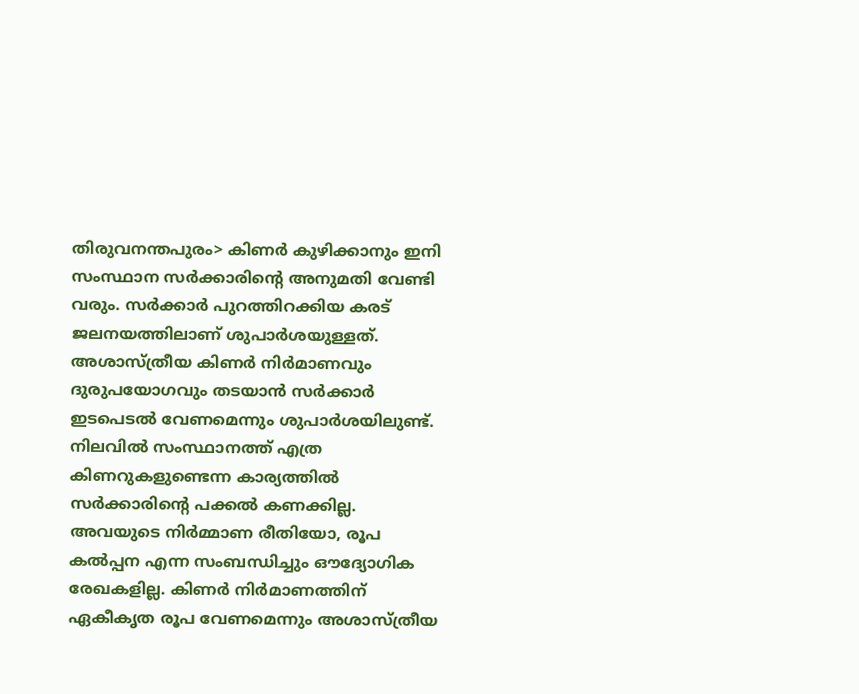തിരുവനന്തപുരം> കിണർ കുഴിക്കാനും ഇനി സംസ്ഥാന സർക്കാരിന്റെ അനുമതി വേണ്ടി വരും. സർക്കാർ പുറത്തിറക്കിയ കരട് ജലനയത്തിലാണ് ശുപാർശയുള്ളത്. അശാസ്ത്രീയ കിണർ നിർമാണവും ദുരുപയോഗവും തടയാൻ സർക്കാർ ഇടപെടൽ വേണമെന്നും ശുപാർശയിലുണ്ട്.
നിലവിൽ സംസ്ഥാനത്ത് എത്ര കിണറുകളുണ്ടെന്ന കാര്യത്തിൽ സർക്കാരിന്റെ പക്കൽ കണക്കില്ല. അവയുടെ നിർമ്മാണ രീതിയോ, രൂപ കൽപ്പന എന്ന സംബന്ധിച്ചും ഔദ്യോഗിക രേഖകളില്ല. കിണർ നിർമാണത്തിന് ഏകീകൃത രൂപ വേണമെന്നും അശാസ്ത്രീയ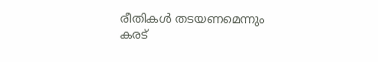രീതികൾ തടയണമെന്നും കരട്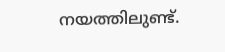നയത്തിലുണ്ട്.